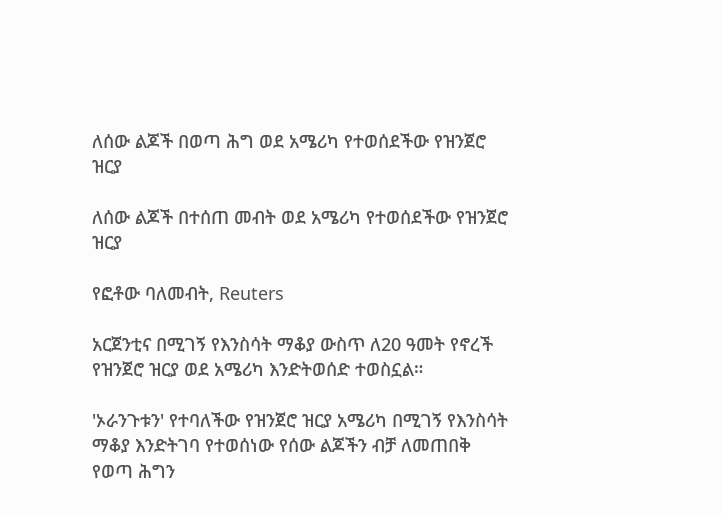ለሰው ልጆች በወጣ ሕግ ወደ አሜሪካ የተወሰደችው የዝንጀሮ ዝርያ

ለሰው ልጆች በተሰጠ መብት ወደ አሜሪካ የተወሰደችው የዝንጀሮ ዝርያ

የፎቶው ባለመብት, Reuters

አርጀንቲና በሚገኝ የእንስሳት ማቆያ ውስጥ ለ20 ዓመት የኖረች የዝንጀሮ ዝርያ ወደ አሜሪካ እንድትወሰድ ተወስኗል።

'ኦራንጉቱን' የተባለችው የዝንጀሮ ዝርያ አሜሪካ በሚገኝ የእንስሳት ማቆያ እንድትገባ የተወሰነው የሰው ልጆችን ብቻ ለመጠበቅ የወጣ ሕግን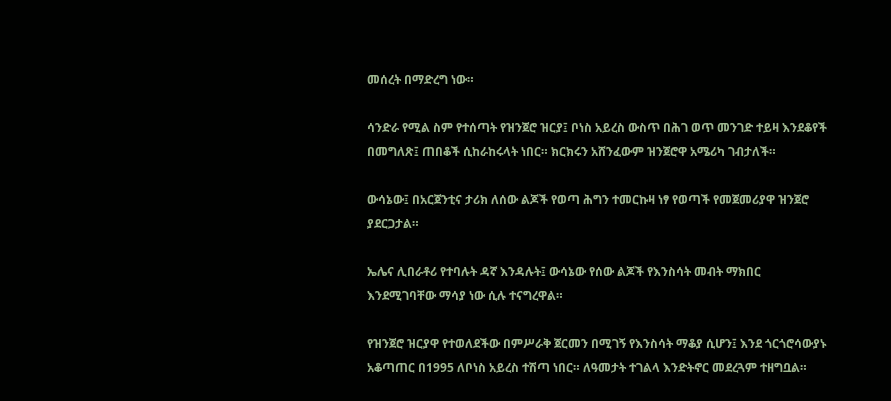መሰረት በማድረግ ነው።

ሳንድራ የሚል ስም የተሰጣት የዝንጀሮ ዝርያ፤ ቦነስ አይረስ ውስጥ በሕገ ወጥ መንገድ ተይዛ እንደቆየች በመግለጽ፤ ጠበቆች ሲከራከሩላት ነበር። ክርክሩን አሸንፈውም ዝንጀሮዋ አሜሪካ ገብታለች።

ውሳኔው፤ በአርጀንቲና ታሪክ ለሰው ልጆች የወጣ ሕግን ተመርኩዛ ነፃ የወጣች የመጀመሪያዋ ዝንጀሮ ያደርጋታል።

ኤሌና ሊበራቶሪ የተባሉት ዳኛ እንዳሉት፤ ውሳኔው የሰው ልጆች የእንስሳት መብት ማክበር እንደሚገባቸው ማሳያ ነው ሲሉ ተናግረዋል።

የዝንጀሮ ዝርያዋ የተወለደችው በምሥራቅ ጀርመን በሚገኝ የእንስሳት ማቆያ ሲሆን፤ እንደ ጎርጎሮሳውያኑ አቆጣጠር በ1995 ለቦነስ አይረስ ተሽጣ ነበር። ለዓመታት ተገልላ እንድትኖር መደረጓም ተዘግቧል።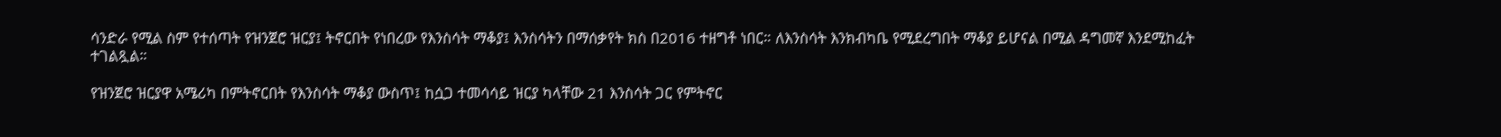ሳንድራ የሚል ስም የተሰጣት የዝንጀሮ ዝርያ፤ ትኖርበት የነበረው የእንስሳት ማቆያ፤ እንስሳትን በማሰቃየት ክስ በ2016 ተዘግቶ ነበር። ለእንስሳት እንክብካቤ የሚደረግበት ማቆያ ይሆናል በሚል ዳግመኛ እንደሚከፈት ተገልጿል።

የዝንጀሮ ዝርያዋ አሜሪካ በምትኖርበት የእንስሳት ማቆያ ውስጥ፤ ከሷጋ ተመሳሳይ ዝርያ ካላቸው 21 እንስሳት ጋር የምትኖር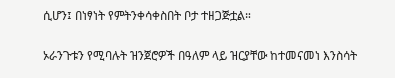ሲሆን፤ በነፃነት የምትንቀሳቀስበት ቦታ ተዘጋጅቷል።

ኦራንጉቱን የሚባሉት ዝንጀሮዎች በዓለም ላይ ዝርያቸው ከተመናመነ እንስሳት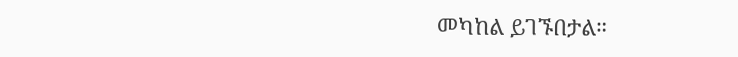መካከል ይገኙበታል።